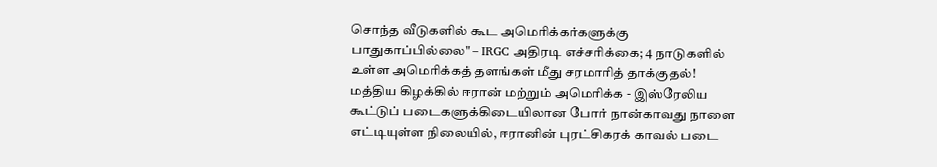சொந்த வீடுகளில் கூட அமெரிக்கர்களுக்கு பாதுகாப்பில்லை" – IRGC அதிரடி எச்சரிக்கை; 4 நாடுகளில் உள்ள அமெரிக்கத் தளங்கள் மீது சரமாரித் தாக்குதல்!
மத்திய கிழக்கில் ஈரான் மற்றும் அமெரிக்க - இஸ்ரேலிய கூட்டுப் படைகளுக்கிடையிலான போர் நான்காவது நாளை எட்டியுள்ள நிலையில், ஈரானின் புரட்சிகரக் காவல் படை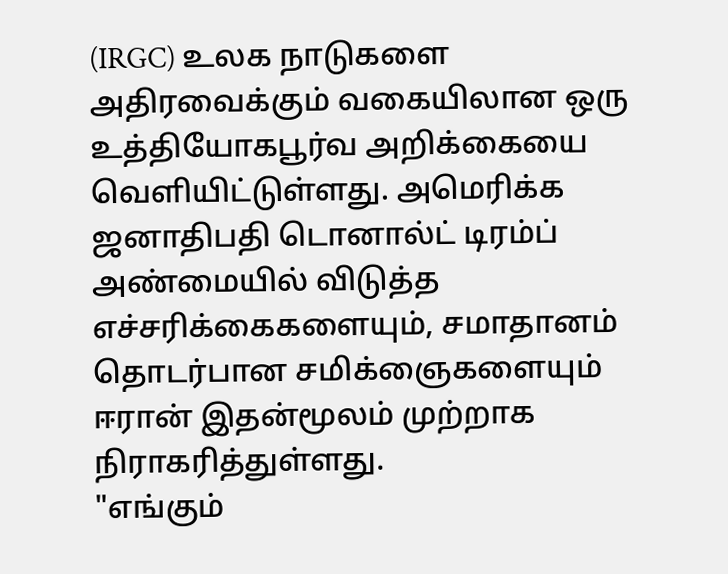(IRGC) உலக நாடுகளை அதிரவைக்கும் வகையிலான ஒரு உத்தியோகபூர்வ அறிக்கையை வெளியிட்டுள்ளது. அமெரிக்க ஜனாதிபதி டொனால்ட் டிரம்ப் அண்மையில் விடுத்த எச்சரிக்கைகளையும், சமாதானம் தொடர்பான சமிக்ஞைகளையும் ஈரான் இதன்மூலம் முற்றாக நிராகரித்துள்ளது.
"எங்கும்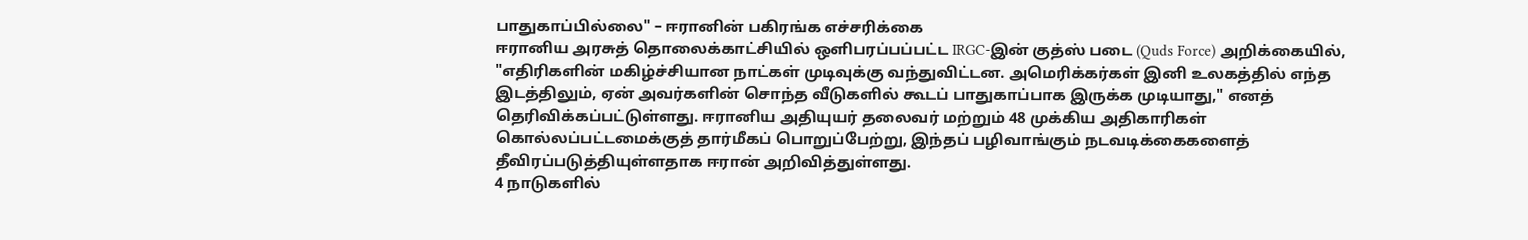பாதுகாப்பில்லை" – ஈரானின் பகிரங்க எச்சரிக்கை
ஈரானிய அரசுத் தொலைக்காட்சியில் ஒளிபரப்பப்பட்ட IRGC-இன் குத்ஸ் படை (Quds Force) அறிக்கையில், "எதிரிகளின் மகிழ்ச்சியான நாட்கள் முடிவுக்கு வந்துவிட்டன. அமெரிக்கர்கள் இனி உலகத்தில் எந்த இடத்திலும், ஏன் அவர்களின் சொந்த வீடுகளில் கூடப் பாதுகாப்பாக இருக்க முடியாது," எனத் தெரிவிக்கப்பட்டுள்ளது. ஈரானிய அதியுயர் தலைவர் மற்றும் 48 முக்கிய அதிகாரிகள் கொல்லப்பட்டமைக்குத் தார்மீகப் பொறுப்பேற்று, இந்தப் பழிவாங்கும் நடவடிக்கைகளைத் தீவிரப்படுத்தியுள்ளதாக ஈரான் அறிவித்துள்ளது.
4 நாடுகளில்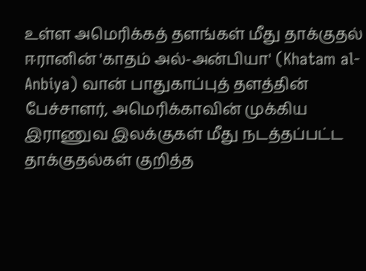உள்ள அமெரிக்கத் தளங்கள் மீது தாக்குதல்
ஈரானின் 'காதம் அல்-அன்பியா' (Khatam al-Anbiya) வான் பாதுகாப்புத் தளத்தின் பேச்சாளர், அமெரிக்காவின் முக்கிய இராணுவ இலக்குகள் மீது நடத்தப்பட்ட தாக்குதல்கள் குறித்த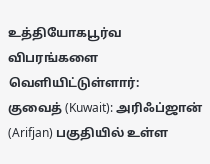உத்தியோகபூர்வ விபரங்களை வெளியிட்டுள்ளார்:
குவைத் (Kuwait): அரிஃப்ஜான் (Arifjan) பகுதியில் உள்ள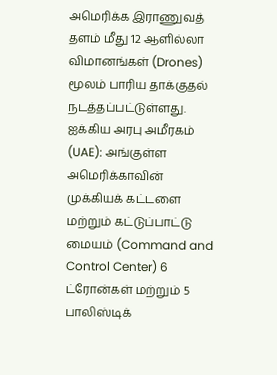அமெரிக்க இராணுவத் தளம் மீது 12 ஆளில்லா விமானங்கள் (Drones) மூலம் பாரிய தாக்குதல் நடத்தப்பட்டுள்ளது.
ஐக்கிய அரபு அமீரகம் (UAE): அங்குள்ள அமெரிக்காவின் முக்கியக் கட்டளை மற்றும் கட்டுப்பாட்டு மையம் (Command and Control Center) 6 ட்ரோன்கள் மற்றும் 5 பாலிஸ்டிக்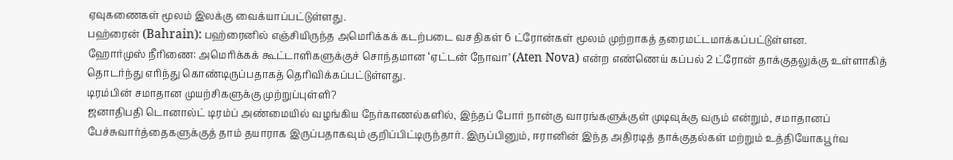ஏவுகணைகள் மூலம் இலக்கு வைக்யாப்பட்டுள்ளது.
பஹ்ரைன் (Bahrain): பஹ்ரைனில் எஞ்சியிருந்த அமெரிக்கக் கடற்படை வசதிகள் 6 ட்ரோன்கள் மூலம் முற்றாகத் தரைமட்டமாக்கப்பட்டுள்ளன.
ஹோர்முஸ் நீரிணை: அமெரிக்கக் கூட்டாளிகளுக்குச் சொந்தமான ‘ஏட்டன் நோவா’ (Aten Nova) என்ற எண்ணெய் கப்பல் 2 ட்ரோன் தாக்குதலுக்கு உள்ளாகித் தொடர்ந்து எரிந்து கொண்டிருப்பதாகத் தெரிவிக்கப்பட்டுள்ளது.
டிரம்பின் சமாதான முயற்சிகளுக்கு முற்றுப்புள்ளி?
ஜனாதிபதி டொனால்ட் டிரம்ப் அண்மையில் வழங்கிய நேர்காணல்களில், இந்தப் போர் நான்கு வாரங்களுக்குள் முடிவுக்கு வரும் என்றும், சமாதானப் பேச்சுவார்த்தைகளுக்குத் தாம் தயாராக இருப்பதாகவும் குறிப்பிட்டிருந்தார். இருப்பினும், ஈரானின் இந்த அதிரடித் தாக்குதல்கள் மற்றும் உத்தியோகபூர்வ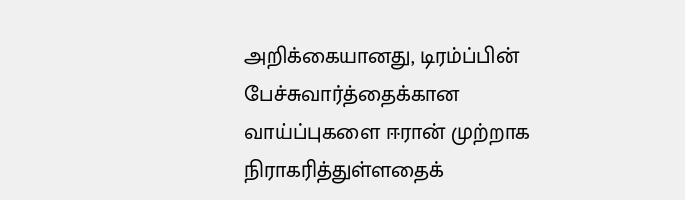அறிக்கையானது, டிரம்ப்பின் பேச்சுவார்த்தைக்கான வாய்ப்புகளை ஈரான் முற்றாக நிராகரித்துள்ளதைக்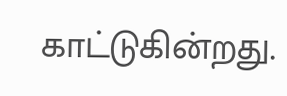காட்டுகின்றது.